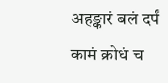अहङ्कारं बलं दर्पं कामं क्रोधं च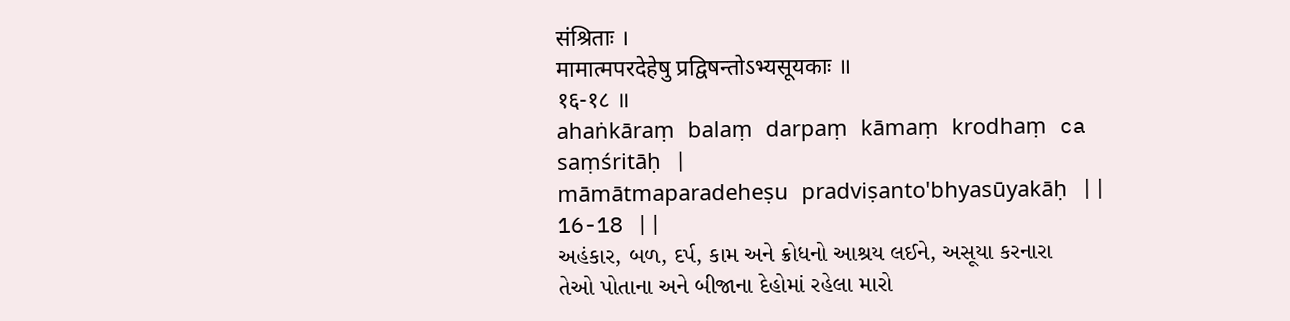संश्रिताः ।
मामात्मपरदेहेषु प्रद्विषन्तोऽभ्यसूयकाः ॥
१६-१८ ॥
ahaṅkāraṃ balaṃ darpaṃ kāmaṃ krodhaṃ ca saṃśritāḥ |
māmātmaparadeheṣu pradviṣanto'bhyasūyakāḥ ||
16-18 ||
અહંકાર, બળ, દર્પ, કામ અને ક્રોધનો આશ્રય લઈને, અસૂયા કરનારા તેઓ પોતાના અને બીજાના દેહોમાં રહેલા મારો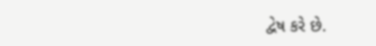દ્વેષ કરે છે.